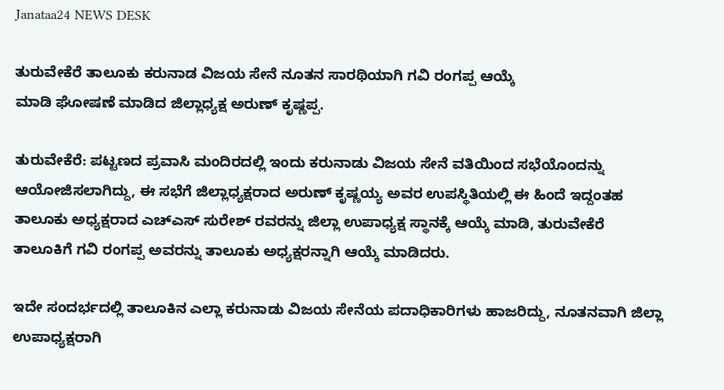Janataa24 NEWS DESK

ತುರುವೇಕೆರೆ ತಾಲೂಕು ಕರುನಾಡ ವಿಜಯ ಸೇನೆ ನೂತನ ಸಾರಥಿಯಾಗಿ ಗವಿ ರಂಗಪ್ಪ ಆಯ್ಕೆ
ಮಾಡಿ ಘೋಷಣೆ ಮಾಡಿದ ಜಿಲ್ಲಾಧ್ಯಕ್ಷ ಅರುಣ್ ಕೃಷ್ಣಪ್ಪ.

ತುರುವೇಕೆರೆ: ಪಟ್ಟಣದ ಪ್ರವಾಸಿ ಮಂದಿರದಲ್ಲಿ ಇಂದು ಕರುನಾಡು ವಿಜಯ ಸೇನೆ ವತಿಯಿಂದ ಸಭೆಯೊಂದನ್ನು ಆಯೋಜಿಸಲಾಗಿದ್ದು, ಈ ಸಭೆಗೆ ಜಿಲ್ಲಾಧ್ಯಕ್ಷರಾದ ಅರುಣ್ ಕೃಷ್ಣಯ್ಯ ಅವರ ಉಪಸ್ಥಿತಿಯಲ್ಲಿ ಈ ಹಿಂದೆ ಇದ್ದಂತಹ ತಾಲೂಕು ಅಧ್ಯಕ್ಷರಾದ ಎಚ್ಎಸ್ ಸುರೇಶ್ ರವರನ್ನು ಜಿಲ್ಲಾ ಉಪಾಧ್ಯಕ್ಷ ಸ್ಥಾನಕ್ಕೆ ಆಯ್ಕೆ ಮಾಡಿ, ತುರುವೇಕೆರೆ ತಾಲೂಕಿಗೆ ಗವಿ ರಂಗಪ್ಪ ಅವರನ್ನು ತಾಲೂಕು ಅಧ್ಯಕ್ಷರನ್ನಾಗಿ ಆಯ್ಕೆ ಮಾಡಿದರು.

ಇದೇ ಸಂದರ್ಭದಲ್ಲಿ ತಾಲೂಕಿನ ಎಲ್ಲಾ ಕರುನಾಡು ವಿಜಯ ಸೇನೆಯ ಪದಾಧಿಕಾರಿಗಳು ಹಾಜರಿದ್ದು, ನೂತನವಾಗಿ ಜಿಲ್ಲಾ ಉಪಾಧ್ಯಕ್ಷರಾಗಿ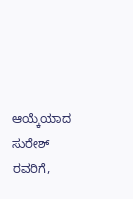ಆಯ್ಕೆಯಾದ ಸುರೇಶ್ ರವರಿಗೆ,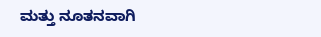ಮತ್ತು ನೂತನವಾಗಿ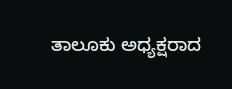ತಾಲೂಕು ಅಧ್ಯಕ್ಷರಾದ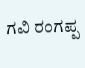ಗವಿ ರಂಗಪ್ಪ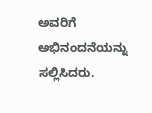ಅವರಿಗೆ ಅಭಿನಂದನೆಯನ್ನು ಸಲ್ಲಿಸಿದರು.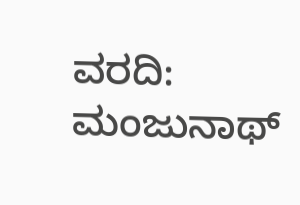ವರದಿ: ಮಂಜುನಾಥ್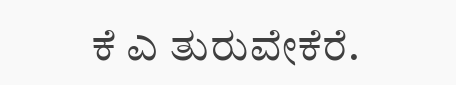ಕೆ ಎ ತುರುವೇಕೆರೆ.